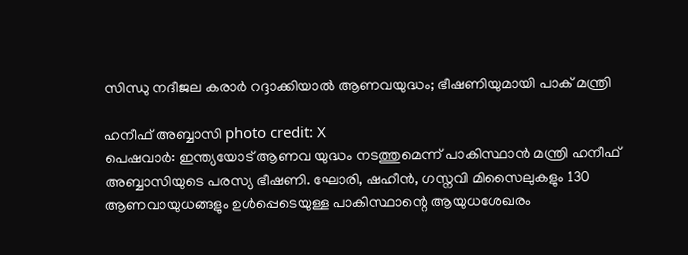സിന്ധു നദീജല കരാർ റദ്ദാക്കിയാൽ ആണവയുദ്ധം; ഭീഷണിയുമായി പാക് മന്ത്രി

ഹനീഫ് അബ്ബാസി photo credit: X
പെഷവാർ: ഇന്ത്യയോട് ആണവ യുദ്ധം നടത്തുമെന്ന് പാകിസ്ഥാൻ മന്ത്രി ഹനീഫ് അബ്ബാസിയുടെ പരസ്യ ഭീഷണി. ഘോരി, ഷഹീൻ, ഗസ്നവി മിസൈലുകളും 130 ആണവായുധങ്ങളും ഉൾപ്പെടെയുള്ള പാകിസ്ഥാന്റെ ആയുധശേഖരം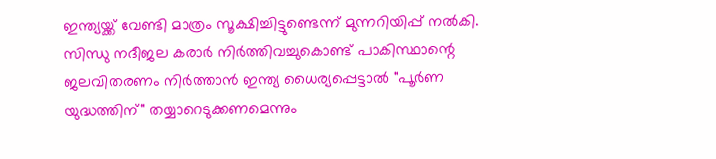ഇന്ത്യയ്ക്ക് വേണ്ടി മാത്രം സൂക്ഷിച്ചിട്ടുണ്ടെന്ന് മുന്നറിയിപ്പ് നൽകി.
സിന്ധു നദീജല കരാർ നിർത്തിവച്ചുകൊണ്ട് പാകിസ്ഥാന്റെ ജലവിതരണം നിർത്താൻ ഇന്ത്യ ധൈര്യപ്പെട്ടാൽ "പൂർണ യുദ്ധത്തിന്" തയ്യാറെടുക്കണമെന്നും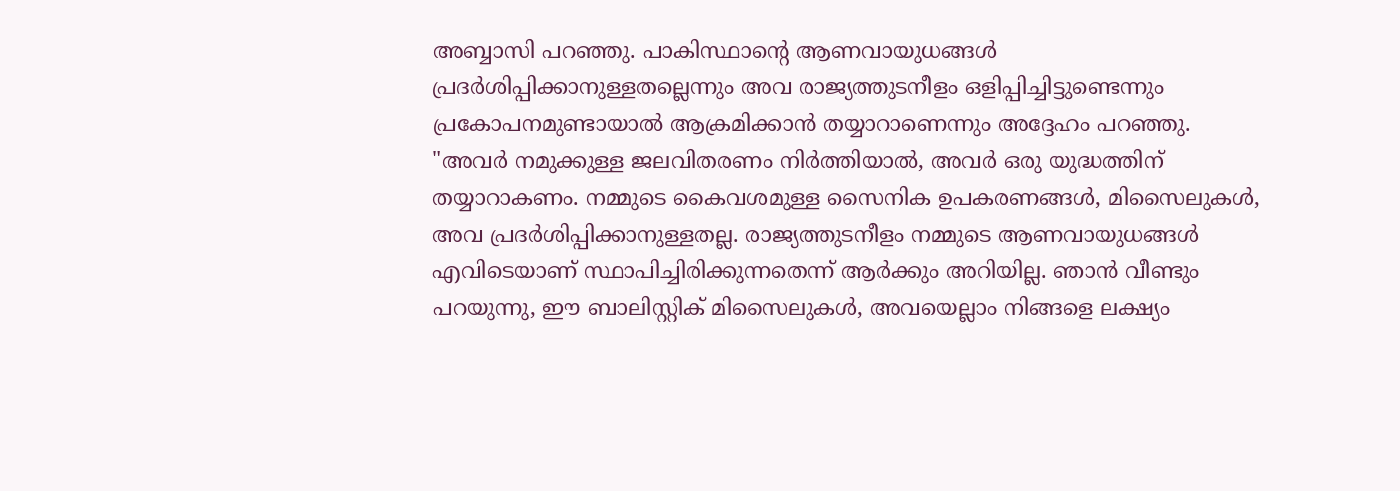അബ്ബാസി പറഞ്ഞു. പാകിസ്ഥാന്റെ ആണവായുധങ്ങൾ പ്രദർശിപ്പിക്കാനുള്ളതല്ലെന്നും അവ രാജ്യത്തുടനീളം ഒളിപ്പിച്ചിട്ടുണ്ടെന്നും പ്രകോപനമുണ്ടായാൽ ആക്രമിക്കാൻ തയ്യാറാണെന്നും അദ്ദേഹം പറഞ്ഞു.
"അവർ നമുക്കുള്ള ജലവിതരണം നിർത്തിയാൽ, അവർ ഒരു യുദ്ധത്തിന് തയ്യാറാകണം. നമ്മുടെ കൈവശമുള്ള സൈനിക ഉപകരണങ്ങൾ, മിസൈലുകൾ, അവ പ്രദർശിപ്പിക്കാനുള്ളതല്ല. രാജ്യത്തുടനീളം നമ്മുടെ ആണവായുധങ്ങൾ എവിടെയാണ് സ്ഥാപിച്ചിരിക്കുന്നതെന്ന് ആർക്കും അറിയില്ല. ഞാൻ വീണ്ടും പറയുന്നു, ഈ ബാലിസ്റ്റിക് മിസൈലുകൾ, അവയെല്ലാം നിങ്ങളെ ലക്ഷ്യം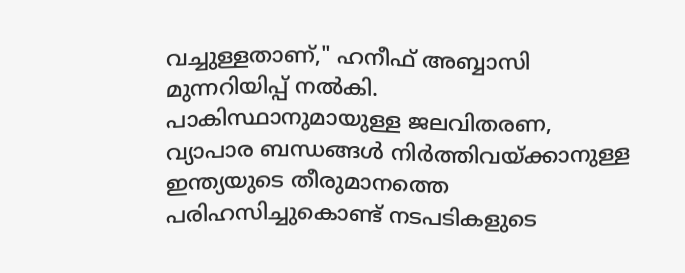വച്ചുള്ളതാണ്," ഹനീഫ് അബ്ബാസി മുന്നറിയിപ്പ് നൽകി.
പാകിസ്ഥാനുമായുള്ള ജലവിതരണ, വ്യാപാര ബന്ധങ്ങൾ നിർത്തിവയ്ക്കാനുള്ള ഇന്ത്യയുടെ തീരുമാനത്തെ പരിഹസിച്ചുകൊണ്ട് നടപടികളുടെ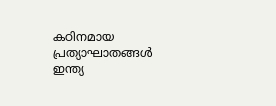കഠിനമായ പ്രത്യാഘാതങ്ങൾ ഇന്ത്യ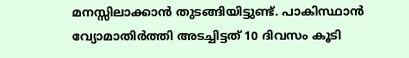മനസ്സിലാക്കാൻ തുടങ്ങിയിട്ടുണ്ട്. പാകിസ്ഥാൻ വ്യോമാതിർത്തി അടച്ചിട്ടത് 10 ദിവസം കൂടി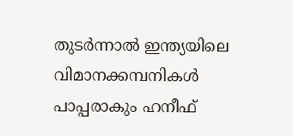തുടർന്നാൽ ഇന്ത്യയിലെ വിമാനക്കമ്പനികൾ പാപ്പരാകും ഹനീഫ്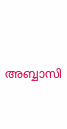അബ്ബാസി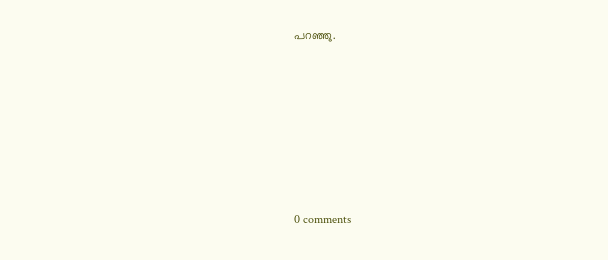പറഞ്ഞു.










0 comments